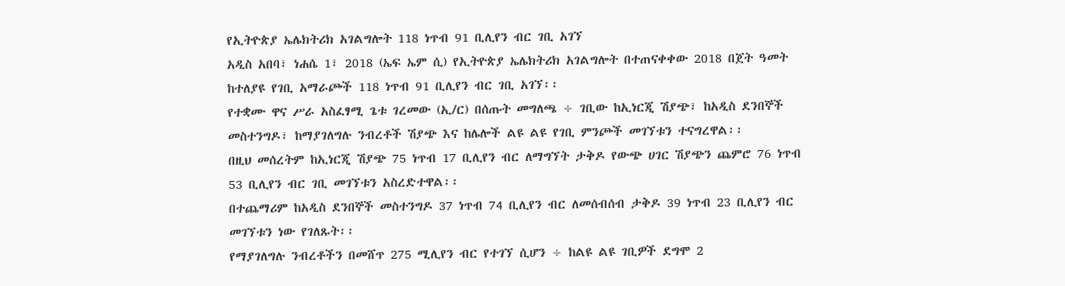የኢትዮጵያ ኤሌክትሪክ አገልግሎት 118 ነጥብ 91 ቢሊየን ብር ገቢ አገኘ
አዲስ አበባ፣ ነሐሴ 1፣ 2018 (ኤፍ ኤም ሲ) የኢትዮጵያ ኤሌክትሪክ አገልግሎት በተጠናቀቀው 2018 በጀት ዓመት ከተለያዩ የገቢ አማራጮች 118 ነጥብ 91 ቢሊየን ብር ገቢ አገኘ፡፡
የተቋሙ ዋና ሥራ አስፈፃሚ ጌቱ ገረመው (ኢ/ር) በሰጡት መግለጫ ÷ ገቢው ከኢነርጂ ሽያጭ፣ ከአዲስ ደንበኞች መስተንግዶ፣ ከማያገለግሉ ንብረቶች ሽያጭ እና ከሌሎች ልዩ ልዩ የገቢ ምንጮች መገኘቱን ተናግረዋል፡፡
በዚህ መሰረትም ከኢነርጂ ሽያጭ 75 ነጥብ 17 ቢሊየን ብር ለማግኘት ታቅዶ የውጭ ሀገር ሽያጭን ጨምሮ 76 ነጥብ 53 ቢሊየን ብር ገቢ መገኘቱን አስረድተዋል፡፡
በተጨማሪም ከአዲስ ደንበኞች መስተንግዶ 37 ነጥብ 74 ቢሊየን ብር ለመሰብሰብ ታቅዶ 39 ነጥብ 23 ቢሊየን ብር መገኘቱን ነው የገለጹት፡፡
የማያገለግሉ ንብረቶችን በመሸጥ 275 ሚሊየን ብር የተገኘ ሲሆን ÷ ከልዩ ልዩ ገቢዎች ደግሞ 2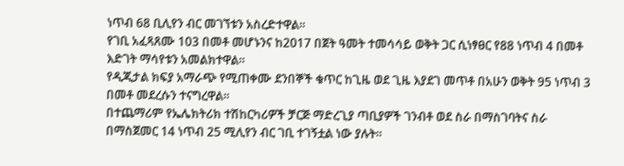ነጥብ 68 ቢሊየን ብር መገኘቱን አስረድተዋል፡፡
የገቢ አፈጻጸሙ 103 በመቶ መሆኑንና ከ2017 በጀት ዓመት ተመሳሳይ ወቅት ጋር ሲነፃፀር የ88 ነጥብ 4 በመቶ እድገት ማሳየቱን አመልክተዋል፡፡
የዲጂታል ክፍያ አማራጭ የሚጠቀሙ ደንበኞች ቁጥር ከጊዜ ወደ ጊዜ እያደገ መጥቶ በአሁን ወቅት 95 ነጥብ 3 በመቶ መደረሱን ተናግረዋል፡፡
በተጨማሪም የኤሌክትሪክ ተሽከርካሪዎች ቻርጅ ማድረጊያ ጣቢያዎች ገንብቶ ወደ ስራ በማስገባትና ስራ በማስጀመር 14 ነጥብ 25 ሚሊየን ብር ገቢ ተገኝቷል ነው ያሉት፡፡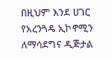በዚህም እንደ ሀገር የአረንጓዴ ኢኮኖሚን ለማሳደግና ዲጅታል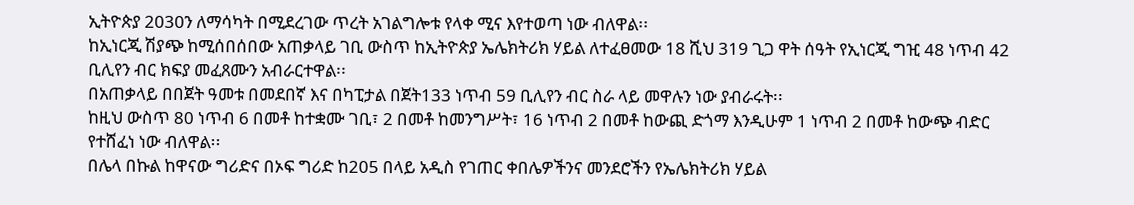ኢትዮጵያ 2030ን ለማሳካት በሚደረገው ጥረት አገልግሎቱ የላቀ ሚና እየተወጣ ነው ብለዋል፡፡
ከኢነርጂ ሽያጭ ከሚሰበሰበው አጠቃላይ ገቢ ውስጥ ከኢትዮጵያ ኤሌክትሪክ ሃይል ለተፈፀመው 18 ሺህ 319 ጊጋ ዋት ሰዓት የኢነርጂ ግዢ 48 ነጥብ 42 ቢሊየን ብር ክፍያ መፈጸሙን አብራርተዋል፡፡
በአጠቃላይ በበጀት ዓመቱ በመደበኛ እና በካፒታል በጀት133 ነጥብ 59 ቢሊየን ብር ስራ ላይ መዋሉን ነው ያብራሩት፡፡
ከዚህ ውስጥ 80 ነጥብ 6 በመቶ ከተቋሙ ገቢ፣ 2 በመቶ ከመንግሥት፣ 16 ነጥብ 2 በመቶ ከውጪ ድጎማ እንዲሁም 1 ነጥብ 2 በመቶ ከውጭ ብድር የተሸፈነ ነው ብለዋል፡፡
በሌላ በኩል ከዋናው ግሪድና በኦፍ ግሪድ ከ205 በላይ አዲስ የገጠር ቀበሌዎችንና መንደሮችን የኤሌክትሪክ ሃይል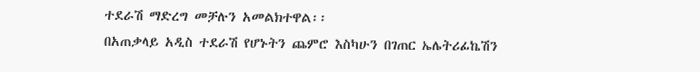ተደራሽ ማድረግ መቻሉን አመልክተዋል፡፡
በአጠቃላይ አዲስ ተደራሽ የሆኑትን ጨምሮ እስካሁን በገጠር ኤሌትሪፊኬሽን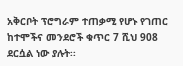አቅርቦት ፕሮግራም ተጠቃሚ የሆኑ የገጠር ከተሞችና መንደሮች ቁጥር 7 ሺህ 908 ደርሷል ነው ያሉት፡፡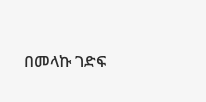በመላኩ ገድፍ